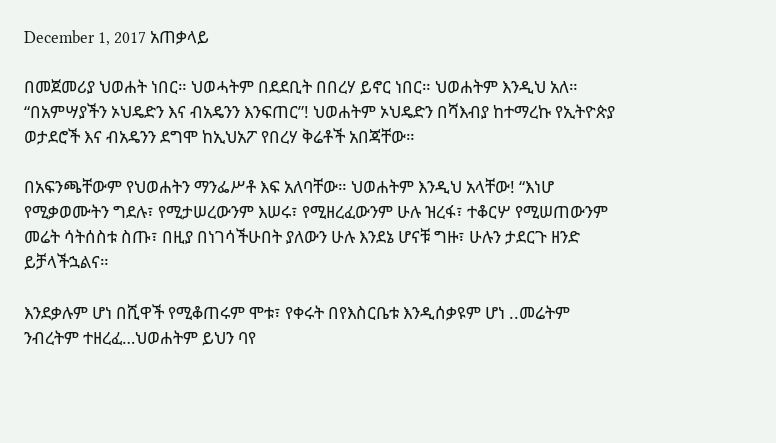December 1, 2017 አጠቃላይ

በመጀመሪያ ህወሐት ነበር። ህወሓትም በደደቢት በበረሃ ይኖር ነበር። ህወሐትም እንዲህ አለ። “በአምሣያችን ኦህዴድን እና ብአዴንን እንፍጠር”! ህወሐትም ኦህዴድን በሻእብያ ከተማረኩ የኢትዮጵያ ወታደሮች እና ብአዴንን ደግሞ ከኢህአፖ የበረሃ ቅሬቶች አበጃቸው።

በአፍንጫቸውም የህወሐትን ማንፌሥቶ እፍ አለባቸው። ህወሐትም እንዲህ አላቸው! “እነሆ የሚቃወሙትን ግደሉ፣ የሚታሠረውንም እሠሩ፣ የሚዘረፈውንም ሁሉ ዝረፋ፣ ተቆርሦ የሚሠጠውንም መሬት ሳትሰስቱ ስጡ፣ በዚያ በነገሳችሁበት ያለውን ሁሉ እንደኔ ሆናቹ ግዙ፣ ሁሉን ታደርጉ ዘንድ ይቻላችኋልና።

እንደቃሉም ሆነ በሺዋች የሚቆጠሩም ሞቱ፣ የቀሩት በየእስርቤቱ እንዲሰቃዩም ሆነ ..መሬትም ንብረትም ተዘረፈ…ህወሐትም ይህን ባየ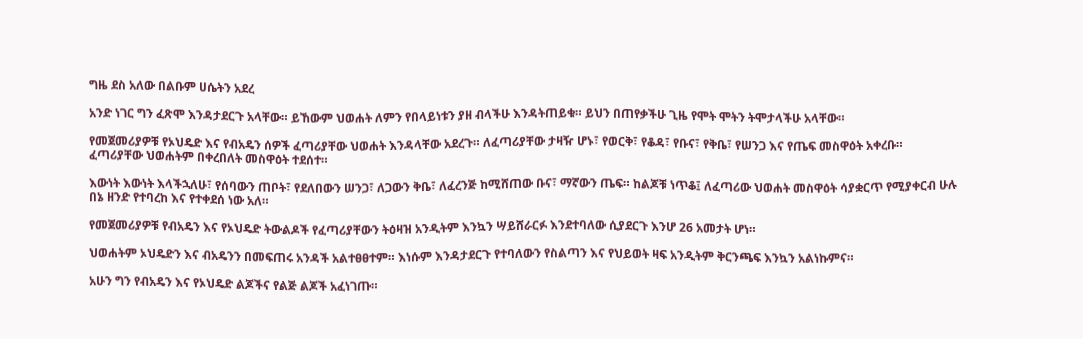ግዜ ደስ አለው በልቡም ሀሴትን አደረ

አንድ ነገር ግን ፈጽሞ እንዳታደርጉ አላቸው። ይኸውም ህወሐት ለምን የበላይነቱን ያዘ ብላችሁ እንዳትጠይቁ። ይህን በጠየቃችሁ ጊዜ የሞት ሞትን ትሞታላችሁ አላቸው።

የመጀመሪያዎቹ የኦህዴድ እና የብአዴን ሰዎች ፈጣሪያቸው ህወሐት እንዳላቸው አደረጉ። ለፈጣሪያቸው ታዛዥ ሆኑ፣ የወርቅ፣ የቆዳ፣ የቡና፣ የቅቤ፣ የሠንጋ እና የጤፍ መስዋዕት አቀረቡ። ፈጣሪያቸው ህወሐትም በቀረበለት መስዋዕት ተደሰተ።

እውነት እውነት እላችኋለሁ፣ የሰባውን ጠቦት፣ የደለበውን ሠንጋ፣ ለጋውን ቅቤ፣ ለፈረንጅ ከሚሸጠው ቡና፣ ማኛውን ጤፍ። ከልጆቹ ነጥቆ፤ ለፈጣሪው ህወሐት መስዋዕት ሳያቋርጥ የሚያቀርብ ሁሉ በኔ ዘንድ የተባረከ እና የተቀደሰ ነው አለ።

የመጀመሪያዎቹ የብአዴን እና የኦህዴድ ትውልዶች የፈጣሪያቸውን ትዕዛዝ አንዲትም እንኳን ሣይሸራርፉ እንደተባለው ሲያደርጉ እንሆ 26 አመታት ሆነ።

ህወሐትም ኦህዴድን እና ብአዴንን በመፍጠሩ አንዳች አልተፀፀተም። እነሱም እንዳታደርጉ የተባለውን የስልጣን እና የህይወት ዛፍ አንዲትም ቅርንጫፍ እንኳን አልነኩምና።

አሁን ግን የብአዴን እና የኦህዴድ ልጆችና የልጅ ልጆች አፈነገጡ።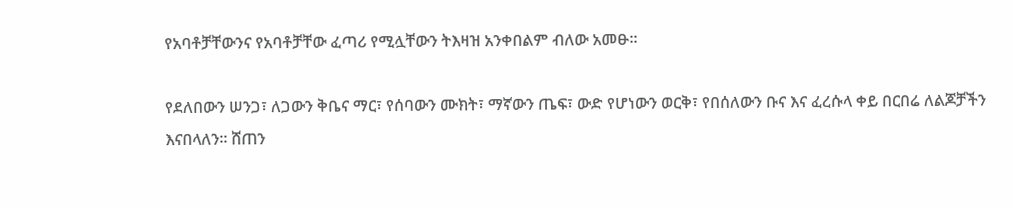የአባቶቻቸውንና የአባቶቻቸው ፈጣሪ የሚሏቸውን ትእዛዝ አንቀበልም ብለው አመፁ፡፡

የደለበውን ሠንጋ፣ ለጋውን ቅቤና ማር፣ የሰባውን ሙክት፣ ማኛውን ጤፍ፣ ውድ የሆነውን ወርቅ፣ የበሰለውን ቡና እና ፈረሱላ ቀይ በርበሬ ለልጆቻችን እናበላለን። ሸጠን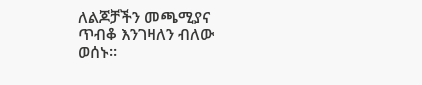ለልጆቻችን መጫሚያና ጥብቆ እንገዛለን ብለው ወሰኑ።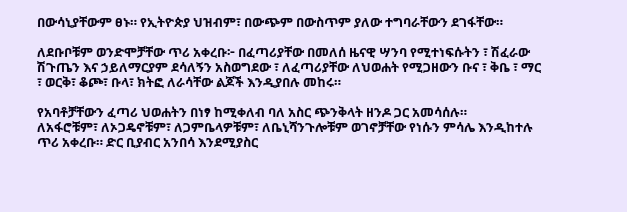በውሳኒያቸውም ፀኑ። የኢትዮጵያ ህዝብም፣ በውጭም በውስጥም ያለው ተግባራቸውን ደገፋቸው።

ለደቡቦቹም ወንድሞቻቸው ጥሪ አቀረቡ፦ በፈጣሪያቸው በመለሰ ዜናዊ ሣንባ የሚተነፍሱትን ፣ ሽፈራው ሽጉጤን እና ኃይለማርያም ደሳለኝን አስወግደው ፣ ለፈጣሪያቸው ለህወሐት የሚጋዘውን ቡና ፣ ቅቤ ፣ ማር ፣ ወርቅ፣ ቆጮ፣ ቡላ፣ ክትፎ ለራሳቸው ልጆች እንዲያበሉ መከሩ።

የአባቶቻቸውን ፈጣሪ ህወሐትን በነፃ ከሚቀለብ ባለ አስር ጭንቅላት ዘንዶ ጋር አመሳሰሉ።
ለአፋሮቹም፣ ለኦጋዴኖቹም፣ ለጋምቤላዎቹም፣ ለቤኒሻንጉሎቹም ወገኖቻቸው የነሱን ምሳሌ እንዲከተሉ ጥሪ አቀረቡ። ድር ቢያብር አንበሳ እንደሚያስር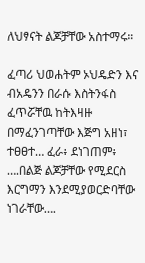ለህፃናት ልጆቻቸው አስተማሩ።

ፈጣሪ ህወሐትም ኦህዴድን እና ብአዴንን በራሱ እስትንፋስ ፈጥሯቸዉ ከትእዛዙ በማፈንገጣቸው እጅግ አዘነ፣ ተፀፀተ… ፈራ፥ ደነገጠም፥ ….በልጅ ልጆቻቸው የሚደርስ እርግማን እንደሚያወርድባቸው ነገራቸው….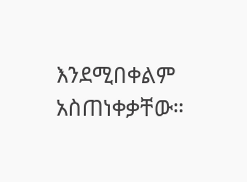እንደሚበቀልም አስጠነቀቃቸው።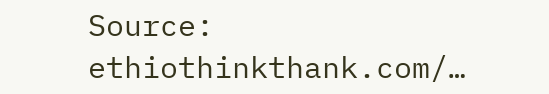Source: ethiothinkthank.com/…